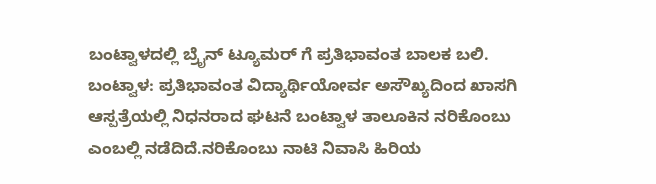ಬಂಟ್ವಾಳದಲ್ಲಿ ಬ್ರೈನ್ ಟ್ಯೂಮರ್ ಗೆ ಪ್ರತಿಭಾವಂತ ಬಾಲಕ ಬಲಿ.
ಬಂಟ್ವಾಳ: ಪ್ರತಿಭಾವಂತ ವಿದ್ಯಾರ್ಥಿಯೋರ್ವ ಅಸೌಖ್ಯದಿಂದ ಖಾಸಗಿ ಆಸ್ಪತ್ರೆಯಲ್ಲಿ ನಿಧನರಾದ ಘಟನೆ ಬಂಟ್ವಾಳ ತಾಲೂಕಿನ ನರಿಕೊಂಬು ಎಂಬಲ್ಲಿ ನಡೆದಿದೆ.ನರಿಕೊಂಬು ನಾಟಿ ನಿವಾಸಿ ಹಿರಿಯ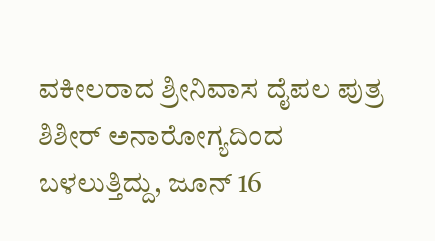ವಕೀಲರಾದ ಶ್ರೀನಿವಾಸ ದೈಪಲ ಪುತ್ರ ಶಿಶೀರ್ ಅನಾರೋಗ್ಯದಿಂದ ಬಳಲುತ್ತಿದ್ದು, ಜೂನ್ 16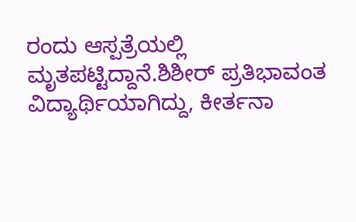ರಂದು ಆಸ್ಪತ್ರೆಯಲ್ಲಿ ಮೃತಪಟ್ಟಿದ್ದಾನೆ.ಶಿಶೀರ್ ಪ್ರತಿಭಾವಂತ ವಿದ್ಯಾರ್ಥಿಯಾಗಿದ್ದು, ಕೀರ್ತನಾ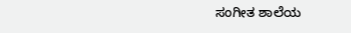ಸಂಗೀತ ಶಾಲೆಯ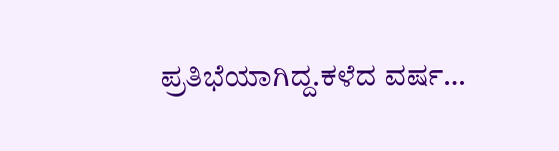ಪ್ರತಿಭೆಯಾಗಿದ್ದ.ಕಳೆದ ವರ್ಷ…